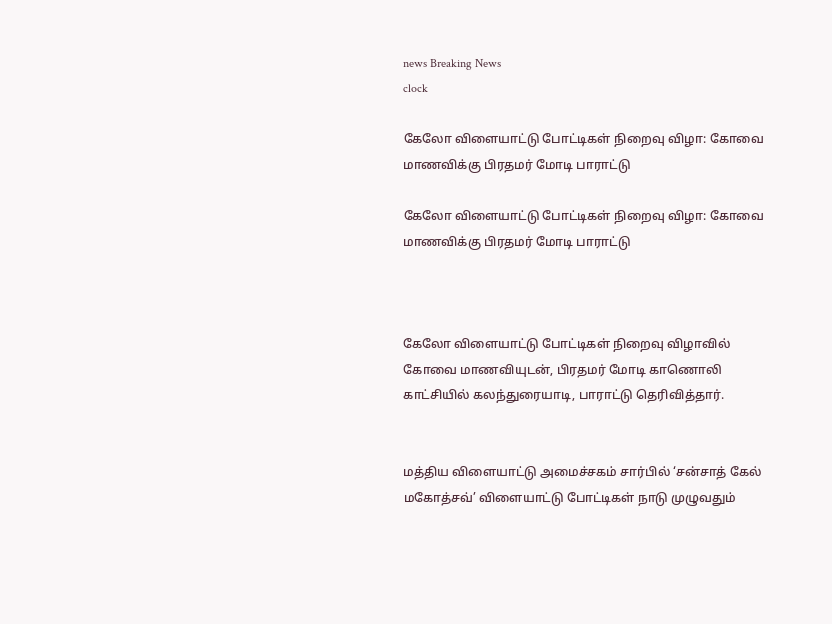news Breaking News
clock

கேலோ விளையாட்டு போட்டிகள் நிறைவு விழா: கோவை மாணவிக்கு பிரதமர் மோடி பாராட்டு

கேலோ விளையாட்டு போட்டிகள் நிறைவு விழா: கோவை மாணவிக்கு பிரதமர் மோடி பாராட்டு



கேலோ விளையாட்டு போட்டிகள் நிறைவு விழாவில் கோவை மாணவியுடன், பிரதமர் மோடி காணொலி காட்சியில் கலந்துரையாடி, பாராட்டு தெரிவித்தார்.


மத்திய விளையாட்டு அமைச்சகம் சார்பில் ‘சன்சாத் கேல் மகோத்சவ்’ விளையாட்டு போட்டிகள் நாடு முழுவதும்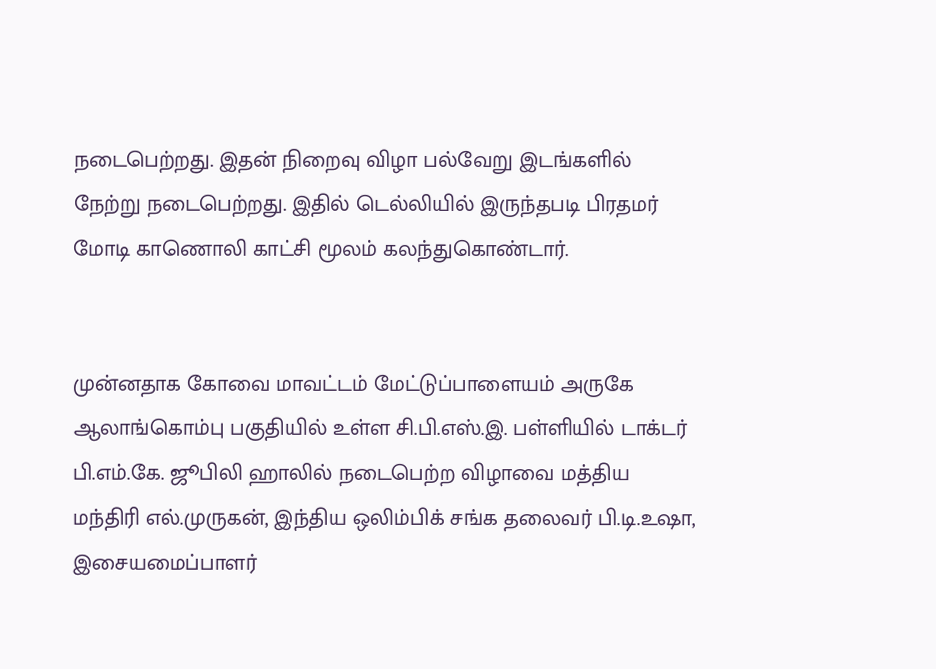நடைபெற்றது. இதன் நிறைவு விழா பல்வேறு இடங்களில் நேற்று நடைபெற்றது. இதில் டெல்லியில் இருந்தபடி பிரதமர் மோடி காணொலி காட்சி மூலம் கலந்துகொண்டார்.


முன்னதாக கோவை மாவட்டம் மேட்டுப்பாளையம் அருகே ஆலாங்கொம்பு பகுதியில் உள்ள சி.பி.எஸ்.இ. பள்ளியில் டாக்டர் பி.எம்.கே. ஜூபிலி ஹாலில் நடைபெற்ற விழாவை மத்திய மந்திரி எல்.முருகன், இந்திய ஒலிம்பிக் சங்க தலைவர் பி.டி.உஷா, இசையமைப்பாளர்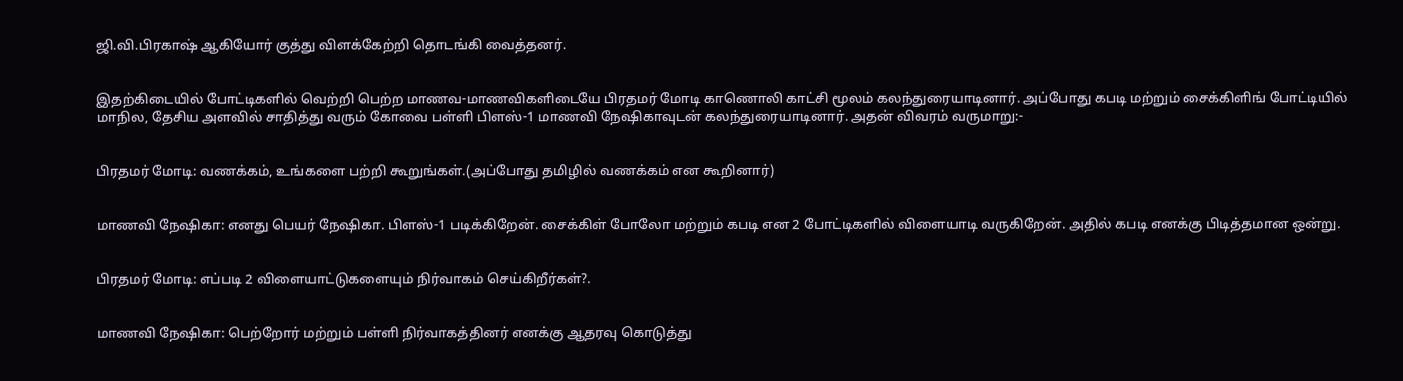ஜி.வி.பிரகாஷ் ஆகியோர் குத்து விளக்கேற்றி தொடங்கி வைத்தனர்.


இதற்கிடையில் போட்டிகளில் வெற்றி பெற்ற மாணவ-மாணவிகளிடையே பிரதமர் மோடி காணொலி காட்சி மூலம் கலந்துரையாடினார். அப்போது கபடி மற்றும் சைக்கிளிங் போட்டியில் மாநில, தேசிய அளவில் சாதித்து வரும் கோவை பள்ளி பிளஸ்-1 மாணவி நேஷிகாவுடன் கலந்துரையாடினார். அதன் விவரம் வருமாறு:-


பிரதமர் மோடி: வணக்கம், உங்களை பற்றி கூறுங்கள்.(அப்போது தமிழில் வணக்கம் என கூறினார்)


மாணவி நேஷிகா: எனது பெயர் நேஷிகா. பிளஸ்-1 படிக்கிறேன். சைக்கிள் போலோ மற்றும் கபடி என 2 போட்டிகளில் விளையாடி வருகிறேன். அதில் கபடி எனக்கு பிடித்தமான ஒன்று.


பிரதமர் மோடி: எப்படி 2 விளையாட்டுகளையும் நிர்வாகம் செய்கிறீர்கள்?.


மாணவி நேஷிகா: பெற்றோர் மற்றும் பள்ளி நிர்வாகத்தினர் எனக்கு ஆதரவு கொடுத்து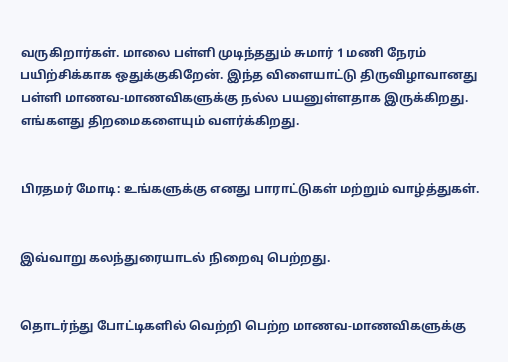வருகிறார்கள். மாலை பள்ளி முடிந்ததும் சுமார் 1 மணி நேரம் பயிற்சிக்காக ஒதுக்குகிறேன். இந்த விளையாட்டு திருவிழாவானது பள்ளி மாணவ-மாணவிகளுக்கு நல்ல பயனுள்ளதாக இருக்கிறது. எங்களது திறமைகளையும் வளர்க்கிறது.


பிரதமர் மோடி: உங்களுக்கு எனது பாராட்டுகள் மற்றும் வாழ்த்துகள்.


இவ்வாறு கலந்துரையாடல் நிறைவு பெற்றது.


தொடர்ந்து போட்டிகளில் வெற்றி பெற்ற மாணவ-மாணவிகளுக்கு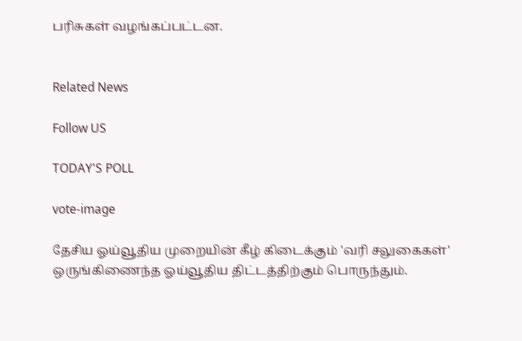பரிசுகள் வழங்கப்பட்டன.


Related News

Follow US

TODAY'S POLL

vote-image

தேசிய ஓய்வூதிய முறையின் கீழ் கிடைக்கும் 'வரி சலுகைகள்' ஒருங்கிணைந்த ஓய்வூதிய திட்டத்திற்கும் பொருந்தும்.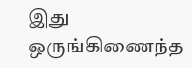இது ஒருங்கிணைந்த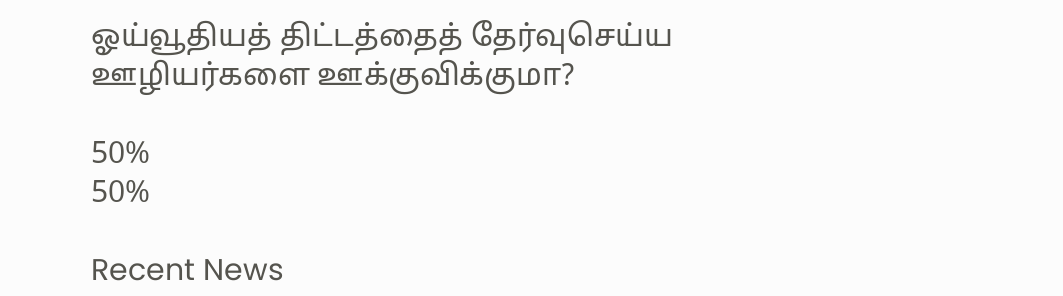ஓய்வூதியத் திட்டத்தைத் தேர்வுசெய்ய ஊழியர்களை ஊக்குவிக்குமா?

50%
50%

Recent News